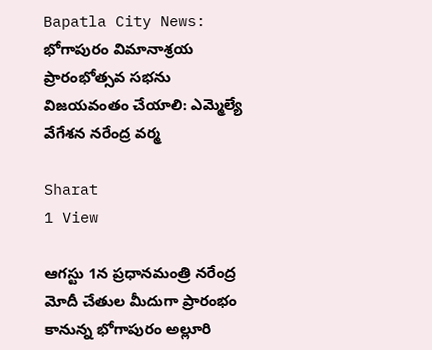Bapatla City News: భోగాపురం విమానాశ్రయ ప్రారంభోత్సవ సభను విజయవంతం చేయాలి: ఎమ్మెల్యే వేగేశన నరేంద్ర వర్మ

Sharat
1 View

ఆగస్టు 1న ప్రధానమంత్రి నరేంద్ర మోదీ చేతుల మీదుగా ప్రారంభం కానున్న భోగాపురం అల్లూరి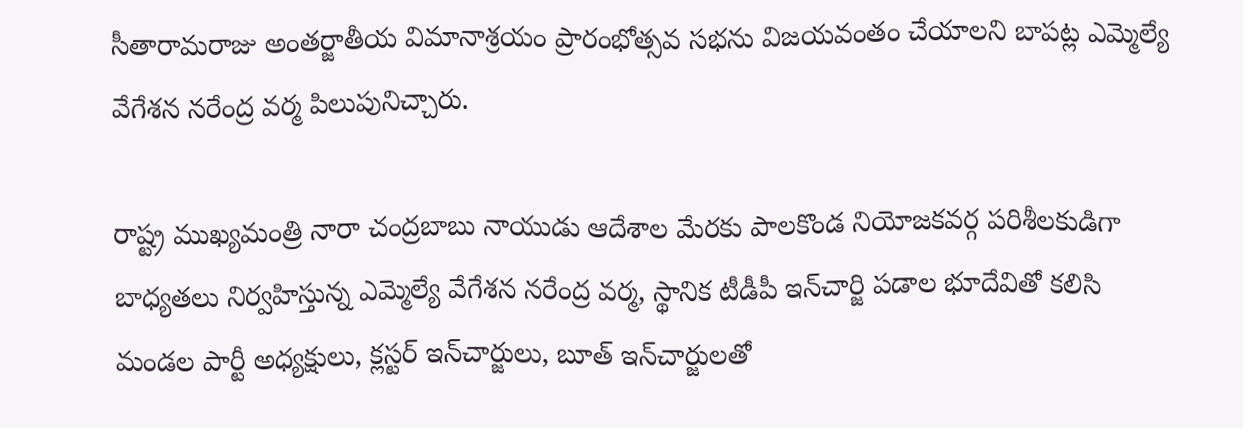సీతారామరాజు అంతర్జాతీయ విమానాశ్రయం ప్రారంభోత్సవ సభను విజయవంతం చేయాలని బాపట్ల ఎమ్మెల్యే వేగేశన నరేంద్ర వర్మ పిలుపునిచ్చారు.

రాష్ట్ర ముఖ్యమంత్రి నారా చంద్రబాబు నాయుడు ఆదేశాల మేరకు పాలకొండ నియోజకవర్గ పరిశీలకుడిగా బాధ్యతలు నిర్వహిస్తున్న ఎమ్మెల్యే వేగేశన నరేంద్ర వర్మ, స్థానిక టీడీపీ ఇన్‌చార్జి పడాల భూదేవితో కలిసి మండల పార్టీ అధ్యక్షులు, క్లస్టర్ ఇన్‌చార్జులు, బూత్ ఇన్‌చార్జులతో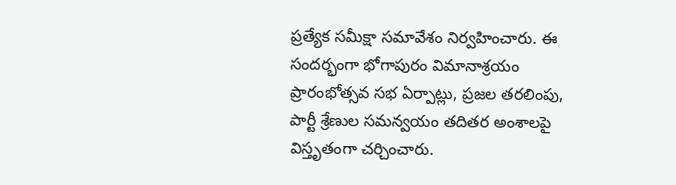ప్రత్యేక సమీక్షా సమావేశం నిర్వహించారు. ఈ సందర్భంగా భోగాపురం విమానాశ్రయం ప్రారంభోత్సవ సభ ఏర్పాట్లు, ప్రజల తరలింపు, పార్టీ శ్రేణుల సమన్వయం తదితర అంశాలపై విస్తృతంగా చర్చించారు.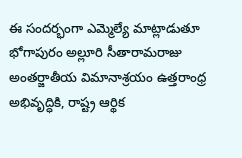ఈ సందర్భంగా ఎమ్మెల్యే మాట్లాడుతూ భోగాపురం అల్లూరి సీతారామరాజు అంతర్జాతీయ విమానాశ్రయం ఉత్తరాంధ్ర అభివృద్ధికి, రాష్ట్ర ఆర్థిక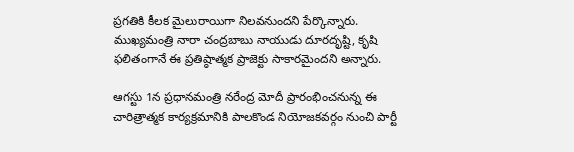ప్రగతికి కీలక మైలురాయిగా నిలవనుందని పేర్కొన్నారు. ముఖ్యమంత్రి నారా చంద్రబాబు నాయుడు దూరదృష్టి, కృషి ఫలితంగానే ఈ ప్రతిష్ఠాత్మక ప్రాజెక్టు సాకారమైందని అన్నారు.

ఆగస్టు 1న ప్రధానమంత్రి నరేంద్ర మోదీ ప్రారంభించనున్న ఈ చారిత్రాత్మక కార్యక్రమానికి పాలకొండ నియోజకవర్గం నుంచి పార్టీ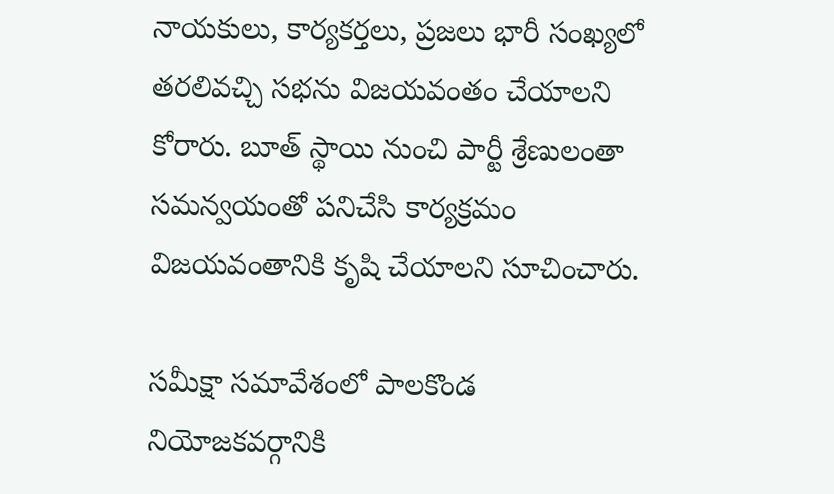నాయకులు, కార్యకర్తలు, ప్రజలు భారీ సంఖ్యలో తరలివచ్చి సభను విజయవంతం చేయాలని కోరారు. బూత్ స్థాయి నుంచి పార్టీ శ్రేణులంతా సమన్వయంతో పనిచేసి కార్యక్రమం విజయవంతానికి కృషి చేయాలని సూచించారు.

సమీక్షా సమావేశంలో పాలకొండ నియోజకవర్గానికి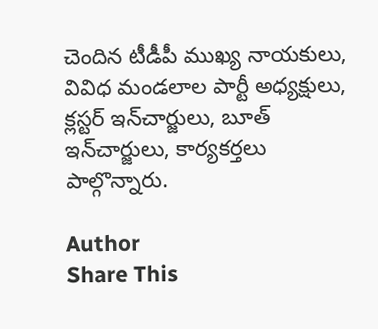చెందిన టీడీపీ ముఖ్య నాయకులు, వివిధ మండలాల పార్టీ అధ్యక్షులు, క్లస్టర్ ఇన్‌చార్జులు, బూత్ ఇన్‌చార్జులు, కార్యకర్తలు పాల్గొన్నారు.

Author
Share This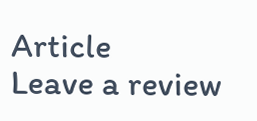Article
Leave a review